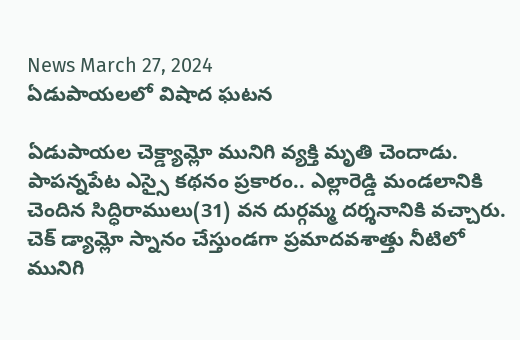News March 27, 2024
ఏడుపాయలలో విషాద ఘటన

ఏడుపాయల చెక్డ్యామ్లో మునిగి వ్యక్తి మృతి చెందాడు. పాపన్నపేట ఎస్సై కథనం ప్రకారం.. ఎల్లారెడ్డి మండలానికి చెందిన సిద్ధిరాములు(31) వన దుర్గమ్మ దర్శనానికి వచ్చారు. చెక్ డ్యామ్లో స్నానం చేస్తుండగా ప్రమాదవశాత్తు నీటిలో మునిగి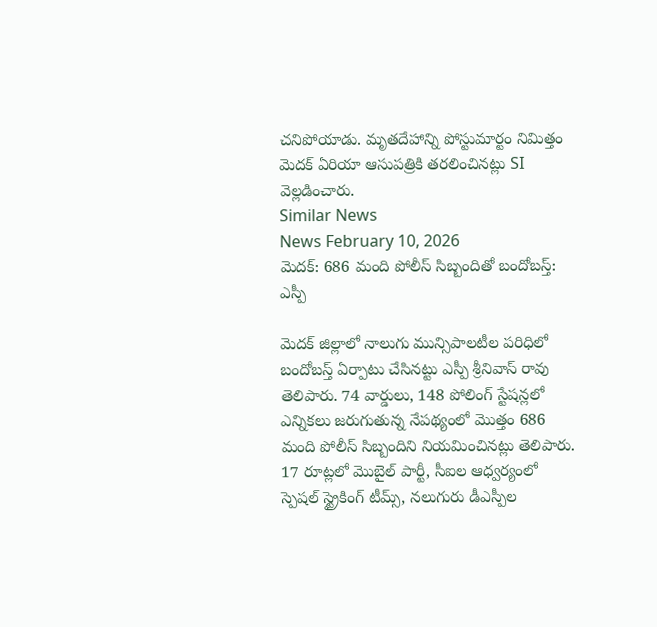చనిపోయాడు. మృతదేహాన్ని పోస్టుమార్టం నిమిత్తం మెదక్ ఏరియా ఆసుపత్రికి తరలించినట్లు SI వెల్లడించారు.
Similar News
News February 10, 2026
మెదక్: 686 మంది పోలీస్ సిబ్బందితో బందోబస్త్: ఎస్పీ

మెదక్ జిల్లాలో నాలుగు మున్సిపాలటీల పరిధిలో బందోబస్త్ ఏర్పాటు చేసినట్టు ఎస్పీ శ్రీనివాస్ రావు తెలిపారు. 74 వార్డులు, 148 పోలింగ్ స్టేషన్లలో ఎన్నికలు జరుగుతున్న నేపథ్యంలో మొత్తం 686 మంది పోలీస్ సిబ్బందిని నియమించినట్లు తెలిపారు. 17 రూట్లలో మొబైల్ పార్టీ, సీఐల ఆధ్వర్యంలో స్పెషల్ స్ట్రైకింగ్ టీమ్స్, నలుగురు డీఎస్పీల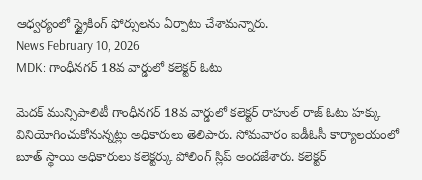ఆధ్వర్యంలో స్ట్రైకింగ్ ఫోర్సులను ఏర్పాటు చేశామన్నారు.
News February 10, 2026
MDK: గాంధీనగర్ 18వ వార్డులో కలెక్టర్ ఓటు

మెదక్ మున్సిపాలిటీ గాంధీనగర్ 18వ వార్డులో కలెక్టర్ రాహుల్ రాజ్ ఓటు హక్కు వినియోగించుకోనున్నట్లు అధికారులు తెలిపారు. సోమవారం ఐడీఓసీ కార్యాలయంలో బూత్ స్థాయి అధికారులు కలెక్టర్కు పోలింగ్ స్లిప్ అందజేశారు. కలెక్టర్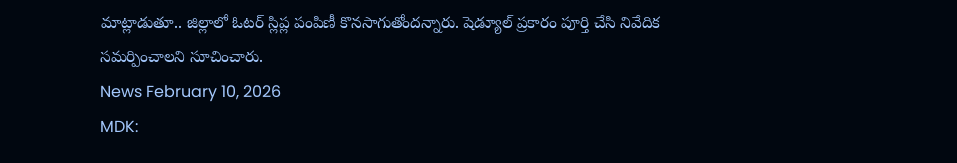మాట్లాడుతూ.. జిల్లాలో ఓటర్ స్లిప్ల పంపిణీ కొనసాగుతోందన్నారు. షెడ్యూల్ ప్రకారం పూర్తి చేసి నివేదిక సమర్పించాలని సూచించారు.
News February 10, 2026
MDK: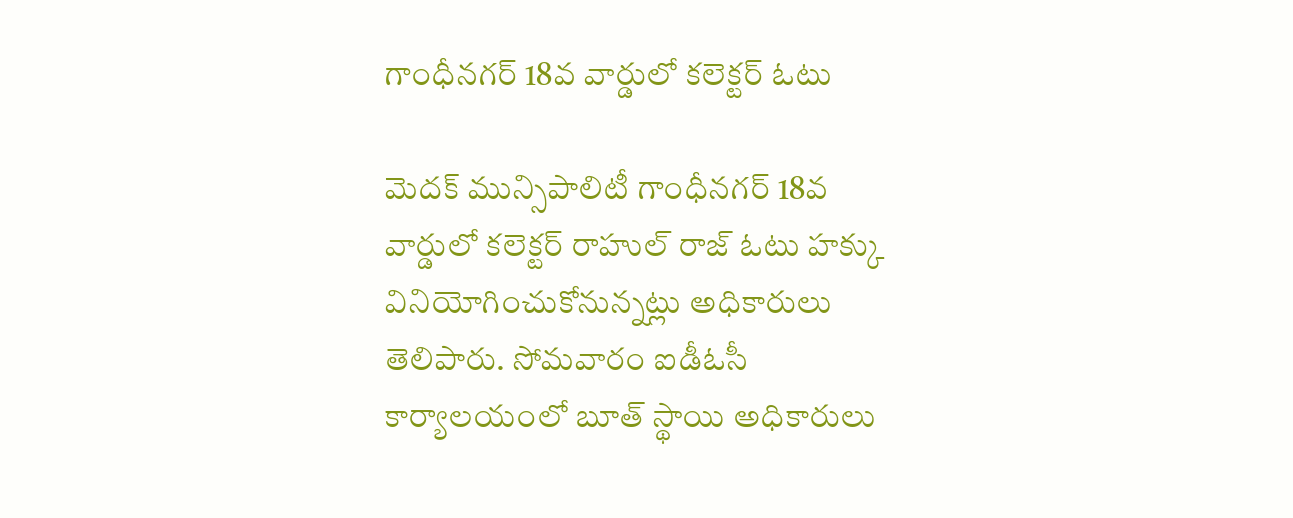గాంధీనగర్ 18వ వార్డులో కలెక్టర్ ఓటు

మెదక్ మున్సిపాలిటీ గాంధీనగర్ 18వ వార్డులో కలెక్టర్ రాహుల్ రాజ్ ఓటు హక్కు వినియోగించుకోనున్నట్లు అధికారులు తెలిపారు. సోమవారం ఐడీఓసీ కార్యాలయంలో బూత్ స్థాయి అధికారులు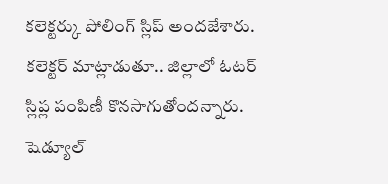కలెక్టర్కు పోలింగ్ స్లిప్ అందజేశారు. కలెక్టర్ మాట్లాడుతూ.. జిల్లాలో ఓటర్ స్లిప్ల పంపిణీ కొనసాగుతోందన్నారు. షెడ్యూల్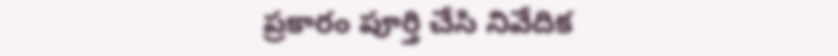ప్రకారం పూర్తి చేసి నివేదిక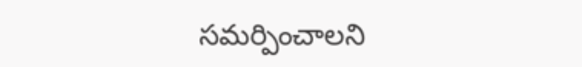సమర్పించాలని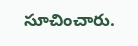సూచించారు.